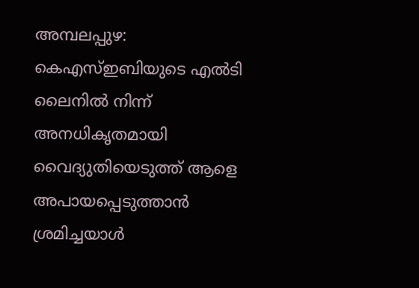അമ്പലപ്പുഴ: കെഎസ്ഇബിയുടെ എൽടി ലൈനിൽ നിന്ന് അനധികൃതമായി വൈദ്യുതിയെടുത്ത് ആളെ അപായപ്പെടുത്താൻ ശ്രമിച്ചയാൾ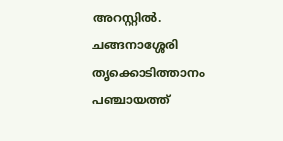അറസ്റ്റിൽ. ചങ്ങനാശ്ശേരി തൃക്കൊടിത്താനം പഞ്ചായത്ത്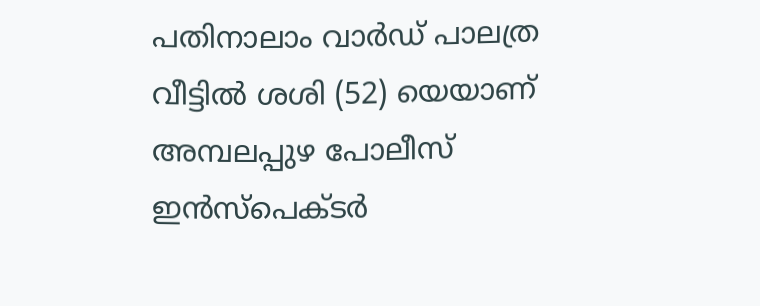പതിനാലാം വാർഡ് പാലത്ര വീട്ടിൽ ശശി (52) യെയാണ് അമ്പലപ്പുഴ പോലീസ് ഇൻസ്പെക്ടർ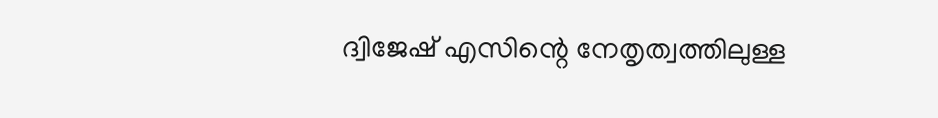ദ്വിജേഷ് എസിന്റെ നേതൃത്വത്തിലുള്ള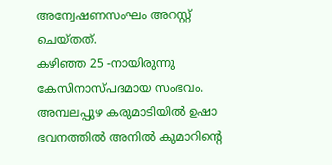അന്വേഷണസംഘം അറസ്റ്റ് ചെയ്തത്.
കഴിഞ്ഞ 25 -നായിരുന്നു കേസിനാസ്പദമായ സംഭവം. അമ്പലപ്പുഴ കരുമാടിയിൽ ഉഷാ ഭവനത്തിൽ അനിൽ കുമാറിന്റെ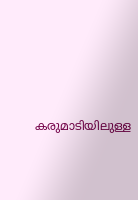കരുമാടിയിലുള്ള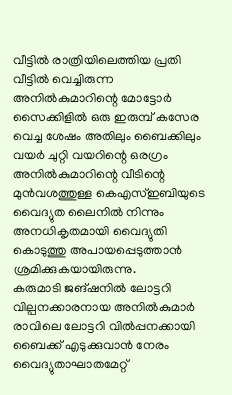വീട്ടിൽ രാത്രിയിലെത്തിയ പ്രതി വീട്ടിൽ വെച്ചിരുന്ന അനിൽകുമാറിന്റെ മോട്ടോർ സൈക്കിളിൽ ഒരു ഇരുമ്പ് കസേര വെച്ച ശേഷം അതിലും ബൈക്കിലും വയർ ചുറ്റി വയറിന്റെ ഒരഗ്രം അനിൽകുമാറിന്റെ വീടിന്റെ മുൻവശത്തുള്ള കെഎസ്ഇബിയുടെ വൈദ്യുത ലൈനിൽ നിന്നും അനധികൃതമായി വൈദ്യുതി കൊടുത്തു അപായപ്പെടുത്താൻ ശ്രമിക്കുകയായിരുന്നു.
കരുമാടി ജങ്ഷനിൽ ലോട്ടറി വില്പനക്കാരനായ അനിൽകുമാർ രാവിലെ ലോട്ടറി വിൽപ്പനക്കായി ബൈക്ക് എടുക്കുവാൻ നേരം വൈദ്യുതാഘാതമേറ്റ്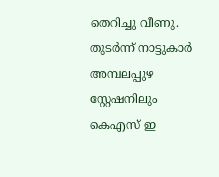തെറിച്ചു വീണു. തുടർന്ന് നാട്ടുകാർ അമ്പലപ്പുഴ സ്റ്റേഷനിലും കെഎസ് ഇ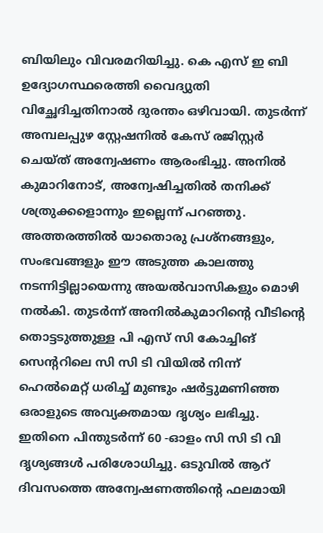ബിയിലും വിവരമറിയിച്ചു. കെ എസ് ഇ ബി ഉദ്യോഗസ്ഥരെത്തി വൈദ്യുതി വിച്ഛേദിച്ചതിനാൽ ദുരന്തം ഒഴിവായി. തുടർന്ന് അമ്പലപ്പുഴ സ്റ്റേഷനിൽ കേസ് രജിസ്റ്റർ ചെയ്ത് അന്വേഷണം ആരംഭിച്ചു. അനിൽ കുമാറിനോട്, അന്വേഷിച്ചതിൽ തനിക്ക് ശത്രുക്കളൊന്നും ഇല്ലെന്ന് പറഞ്ഞു.
അത്തരത്തിൽ യാതൊരു പ്രശ്നങ്ങളും, സംഭവങ്ങളും ഈ അടുത്ത കാലത്തു നടന്നിട്ടില്ലായെന്നു അയൽവാസികളും മൊഴി നൽകി. തുടർന്ന് അനിൽകുമാറിന്റെ വീടിന്റെ തൊട്ടടുത്തുള്ള പി എസ് സി കോച്ചിങ് സെന്ററിലെ സി സി ടി വിയിൽ നിന്ന് ഹെൽമെറ്റ് ധരിച്ച് മുണ്ടും ഷർട്ടുമണിഞ്ഞ ഒരാളുടെ അവ്യക്തമായ ദൃശ്യം ലഭിച്ചു. ഇതിനെ പിന്തുടർന്ന് 60 -ഓളം സി സി ടി വി ദൃശ്യങ്ങൾ പരിശോധിച്ചു. ഒടുവിൽ ആറ് ദിവസത്തെ അന്വേഷണത്തിന്റെ ഫലമായി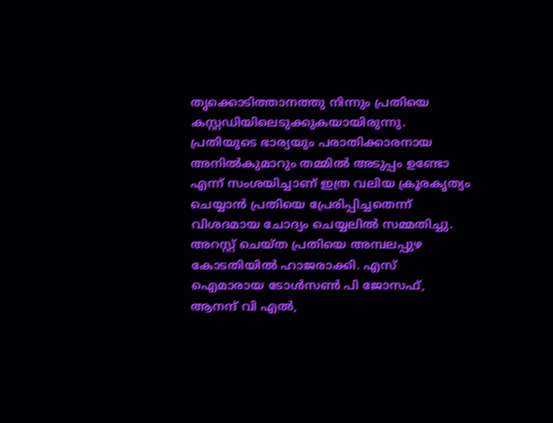തൃക്കൊടിത്താനത്തു നിന്നും പ്രതിയെ കസ്റ്റഡിയിലെടുക്കുകയായിരുന്നു.
പ്രതിയുടെ ഭാര്യയും പരാതിക്കാരനായ അനിൽകുമാറും തമ്മിൽ അടുപ്പം ഉണ്ടോ എന്ന് സംശയിച്ചാണ് ഇത്ര വലിയ ക്രൂരകൃത്യം ചെയ്യാൻ പ്രതിയെ പ്രേരിപ്പിച്ചതെന്ന് വിശദമായ ചോദ്യം ചെയ്യലിൽ സമ്മതിച്ചു. അറസ്റ്റ് ചെയ്ത പ്രതിയെ അമ്പലപ്പുഴ കോടതിയിൽ ഹാജരാക്കി. എസ് ഐമാരായ ടോൾസൺ പി ജോസഫ്, ആനന്ദ് വി എൽ,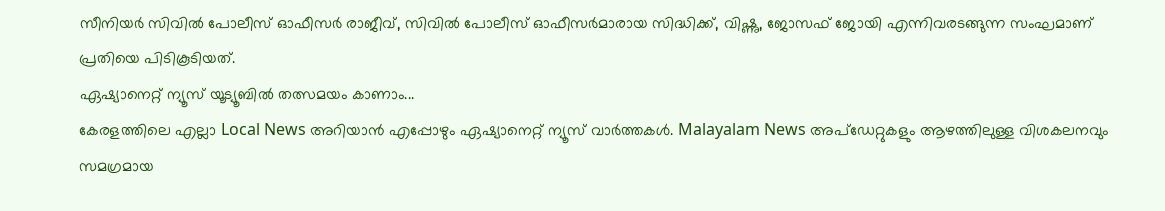സീനിയർ സിവിൽ പോലീസ് ഓഫീസർ രാജീവ്, സിവിൽ പോലീസ് ഓഫീസർമാരായ സിദ്ധിക്ക്, വിഷ്ണു, ജോസഫ് ജോയി എന്നിവരടങ്ങുന്ന സംഘമാണ് പ്രതിയെ പിടികൂടിയത്.
ഏഷ്യാനെറ്റ് ന്യൂസ് യൂട്യൂബിൽ തത്സമയം കാണാം...
കേരളത്തിലെ എല്ലാ Local News അറിയാൻ എപ്പോഴും ഏഷ്യാനെറ്റ് ന്യൂസ് വാർത്തകൾ. Malayalam News അപ്ഡേറ്റുകളും ആഴത്തിലുള്ള വിശകലനവും സമഗ്രമായ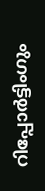റിപ്പോർട്ടിംഗും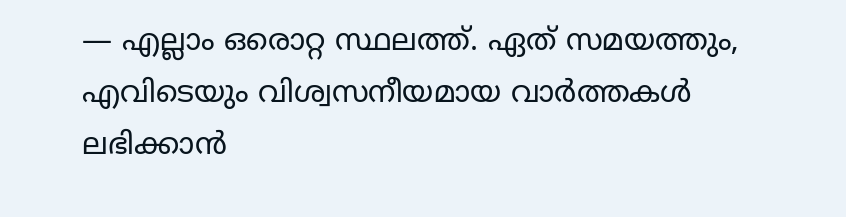— എല്ലാം ഒരൊറ്റ സ്ഥലത്ത്. ഏത് സമയത്തും, എവിടെയും വിശ്വസനീയമായ വാർത്തകൾ ലഭിക്കാൻ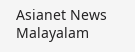Asianet News Malayalam